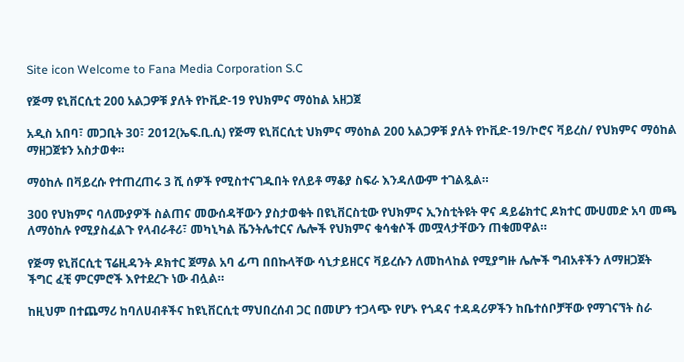Site icon Welcome to Fana Media Corporation S.C

የጅማ ዩኒቨርሲቲ 200 አልጋዎቹ ያለት የኮቪድ-19 የህክምና ማዕከል አዘጋጀ

አዲስ አበባ፣ መጋቢት 30፣ 2012(ኤፍ.ቢ.ሲ) የጅማ ዩኒቨርሲቲ ህክምና ማዕከል 200 አልጋዎቹ ያለት የኮቪድ-19/ኮሮና ቫይረስ/ የህክምና ማዕከል ማዘጋጀቱን አስታወቀ።

ማዕከሉ በቫይረሱ የተጠረጠሩ 3 ሺ ሰዎች የሚስተናገዱበት የለይቶ ማቆያ ስፍራ እንዳለውም ተገልጿል።

300 የህክምና ባለሙያዎች ስልጠና መውሰዳቸውን ያስታወቁት በዩኒቨርስቲው የህክምና ኢንስቲትዩት ዋና ዳይሬክተር ዶክተር ሙሀመድ አባ መጫ ለማዕከሉ የሚያስፈልጉ የላብራቶሪ፣ መካኒካል ቬንትሌተርና ሌሎች የህክምና ቁሳቁሶች መሟላታቸውን ጠቁመዋል።

የጅማ ዩኒቨርሲቲ ፕሬዚዳንት ዶክተር ጀማል አባ ፊጣ በበኩላቸው ሳኒታይዘርና ቫይረሱን ለመከላከል የሚያግዙ ሌሎች ግብአቶችን ለማዘጋጀት ችግር ፈቺ ምርምሮች እየተደረጉ ነው ብሏል።

ከዚህም በተጨማሪ ከባለሀብቶችና ከዩኒቨርሲቲ ማህበረሰብ ጋር በመሆን ተጋላጭ የሆኑ የጎዳና ተዳዳሪዎችን ከቤተሰቦቻቸው የማገናኘት ስራ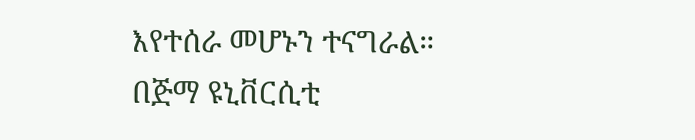እየተሰራ መሆኑን ተናግራል።
በጅማ ዩኒቨርሲቲ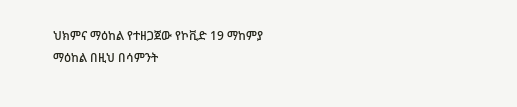ህክምና ማዕከል የተዘጋጀው የኮቪድ 19 ማከምያ ማዕከል በዚህ በሳምንት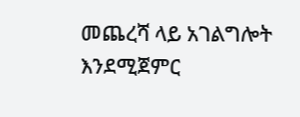መጨረሻ ላይ አገልግሎት እንደሚጀምር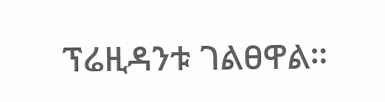ፕሬዚዳንቱ ገልፀዋል።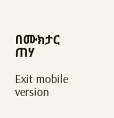በሙክታር ጠሃ

Exit mobile version